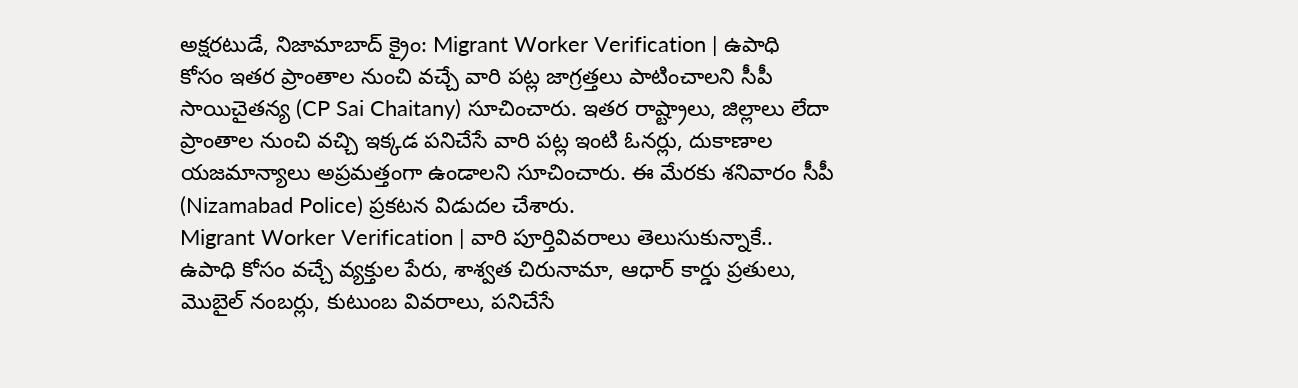అక్షరటుడే, నిజామాబాద్ క్రైం: Migrant Worker Verification | ఉపాధి కోసం ఇతర ప్రాంతాల నుంచి వచ్చే వారి పట్ల జాగ్రత్తలు పాటించాలని సీపీ సాయిచైతన్య (CP Sai Chaitany) సూచించారు. ఇతర రాష్ట్రాలు, జిల్లాలు లేదా ప్రాంతాల నుంచి వచ్చి ఇక్కడ పనిచేసే వారి పట్ల ఇంటి ఓనర్లు, దుకాణాల యజమాన్యాలు అప్రమత్తంగా ఉండాలని సూచించారు. ఈ మేరకు శనివారం సీపీ (Nizamabad Police) ప్రకటన విడుదల చేశారు.
Migrant Worker Verification | వారి పూర్తివివరాలు తెలుసుకున్నాకే..
ఉపాధి కోసం వచ్చే వ్యక్తుల పేరు, శాశ్వత చిరునామా, ఆధార్ కార్డు ప్రతులు, మొబైల్ నంబర్లు, కుటుంబ వివరాలు, పనిచేసే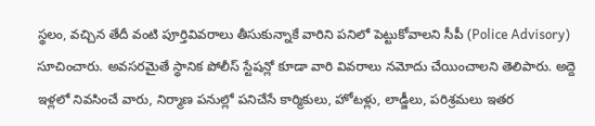స్థలం, వచ్చిన తేదీ వంటి పూర్తివివరాలు తీసుకున్నాకే వారిని పనిలో పెట్టుకోవాలని సీపీ (Police Advisory) సూచించారు. అవసరమైతే స్థానిక పోలీస్ స్టేషన్లో కూడా వారి వివరాలు నమోదు చేయించాలని తెలిపారు. అద్దె ఇళ్లలో నివసించే వారు, నిర్మాణ పనుల్లో పనిచేసే కార్మికులు, హోటళ్లు, లాడ్జీలు, పరిశ్రమలు ఇతర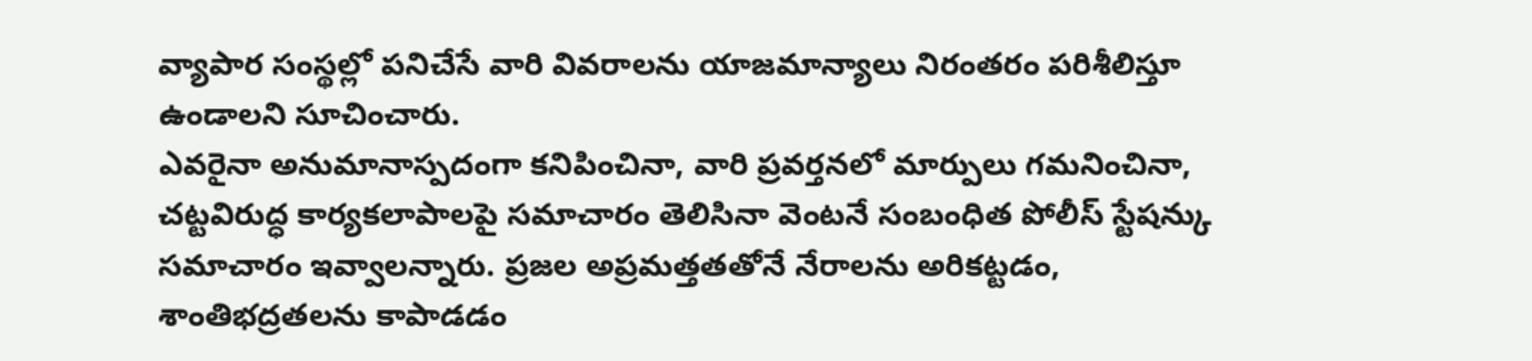వ్యాపార సంస్థల్లో పనిచేసే వారి వివరాలను యాజమాన్యాలు నిరంతరం పరిశీలిస్తూ ఉండాలని సూచించారు.
ఎవరైనా అనుమానాస్పదంగా కనిపించినా, వారి ప్రవర్తనలో మార్పులు గమనించినా, చట్టవిరుద్ధ కార్యకలాపాలపై సమాచారం తెలిసినా వెంటనే సంబంధిత పోలీస్ స్టేషన్కు సమాచారం ఇవ్వాలన్నారు. ప్రజల అప్రమత్తతతోనే నేరాలను అరికట్టడం, శాంతిభద్రతలను కాపాడడం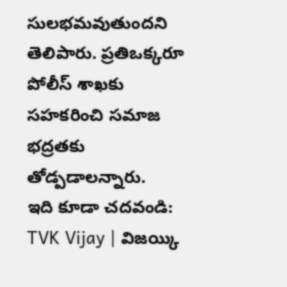సులభమవుతుందని తెలిపారు. ప్రతిఒక్కరూ పోలీస్ శాఖకు సహకరించి సమాజ భద్రతకు తోడ్పడాలన్నారు.
ఇది కూడా చదవండి: TVK Vijay | విజయ్కి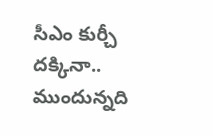సీఎం కుర్చీ దక్కినా.. ముందున్నది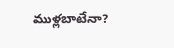ముళ్లబాటేనా?